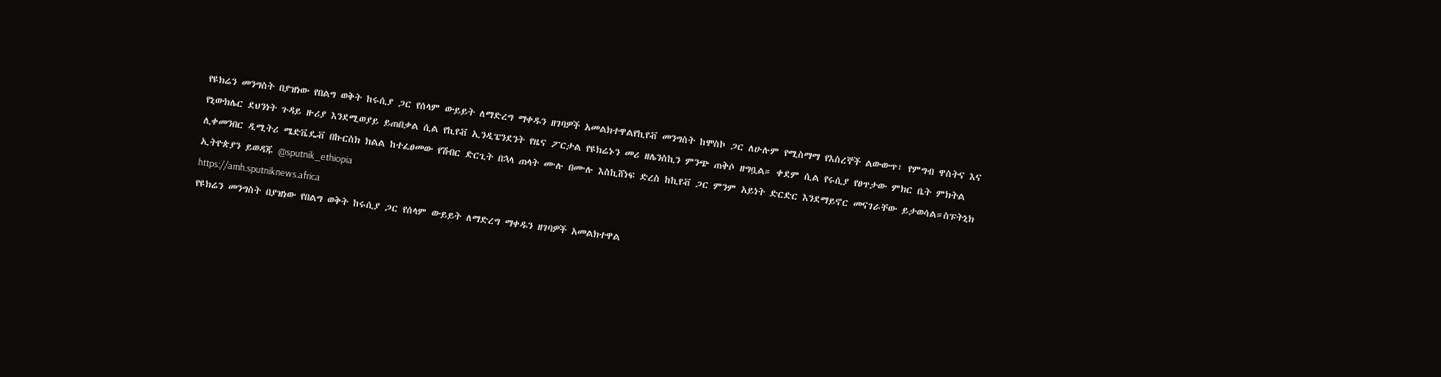የዩክሬን መንግስት በያዝነው የበልግ ወቅት ከሩሲያ ጋር የሰላም ውይይት ለማድረግ ማቀዱን ዘገባዎች አመልክተዋልየኪየቭ መንግስት ከሞስኮ ጋር ለሁሉም የሚስማማ የእስረኞች ልውውጥ፣ የምግብ ዋስትና እና የኒውክሌር ደህንነት ጉዳይ ዙሪያ እንደሚወያይ ይጠበቃል ሲል የኪየቭ ኢንዲፔንደንት የዜና ፖርታል የዩክሬኑን መሪ ዘሌንስኪን ምንጭ ጠቅሶ ዘግቧል። ቀደም ሲል የሩሲያ የፀጥታው ምክር ቤት ምክትል ሊቀመንበር ዲሚትሪ ሜድቬዴቭ በኩርስክ ክልል ከተፈፀመው የሽብር ድርጊት በኋላ ጠላት ሙሉ በሙሉ እስኪሸነፍ ድረስ ከኪየቭ ጋር ምንም አይነት ድርድር እንደማይኖር መናገራቸው ይታወሳል።ስፑትኒክ ኢትዮጵያን ይወዳጁ @sputnik_ethiopia
https://amh.sputniknews.africa
የዩክሬን መንግስት በያዝነው የበልግ ወቅት ከሩሲያ ጋር የሰላም ውይይት ለማድረግ ማቀዱን ዘገባዎች አመልክተዋል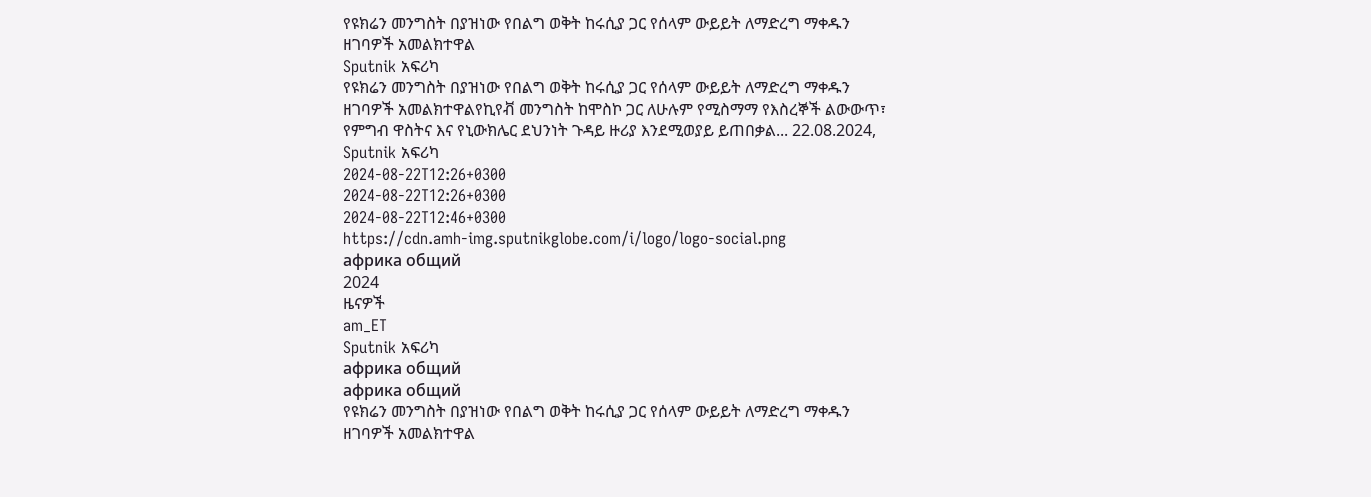የዩክሬን መንግስት በያዝነው የበልግ ወቅት ከሩሲያ ጋር የሰላም ውይይት ለማድረግ ማቀዱን ዘገባዎች አመልክተዋል
Sputnik አፍሪካ
የዩክሬን መንግስት በያዝነው የበልግ ወቅት ከሩሲያ ጋር የሰላም ውይይት ለማድረግ ማቀዱን ዘገባዎች አመልክተዋልየኪየቭ መንግስት ከሞስኮ ጋር ለሁሉም የሚስማማ የእስረኞች ልውውጥ፣ የምግብ ዋስትና እና የኒውክሌር ደህንነት ጉዳይ ዙሪያ እንደሚወያይ ይጠበቃል... 22.08.2024, Sputnik አፍሪካ
2024-08-22T12:26+0300
2024-08-22T12:26+0300
2024-08-22T12:46+0300
https://cdn.amh-img.sputnikglobe.com/i/logo/logo-social.png
африка общий
2024
ዜናዎች
am_ET
Sputnik አፍሪካ
африка общий
африка общий
የዩክሬን መንግስት በያዝነው የበልግ ወቅት ከሩሲያ ጋር የሰላም ውይይት ለማድረግ ማቀዱን ዘገባዎች አመልክተዋል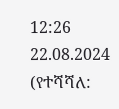12:26 22.08.2024 (የተሻሻለ: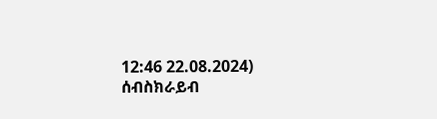12:46 22.08.2024)
ሰብስክራይብ